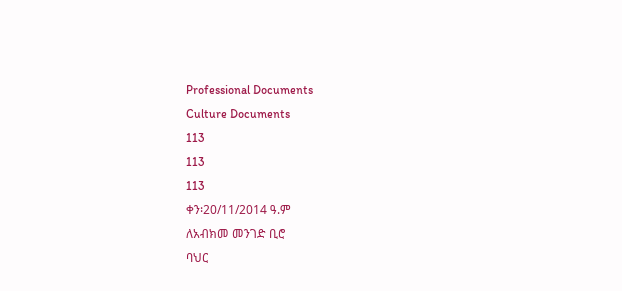Professional Documents
Culture Documents
113
113
113
ቀን፡20/11/2014 ዓ.ም
ለአብክመ መንገድ ቢሮ
ባህር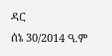ዳር
ሰኔ 30/2014 ዓ.ም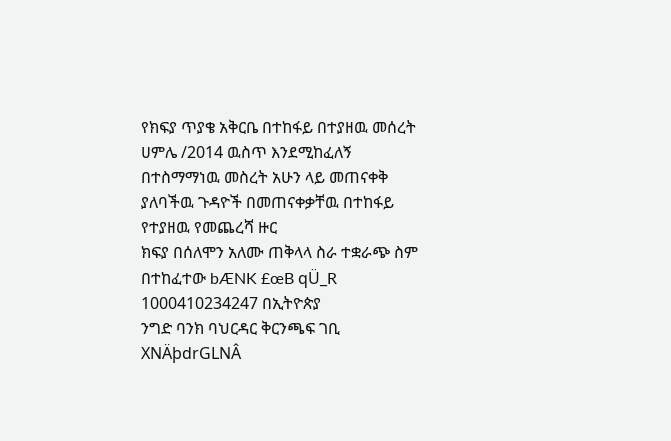የክፍያ ጥያቄ አቅርቤ በተከፋይ በተያዘዉ መሰረት ሀምሌ /2014 ዉስጥ እንደሚከፈለኝ
በተስማማነዉ መስረት አሁን ላይ መጠናቀቅ ያለባችዉ ጉዳዮች በመጠናቀቃቸዉ በተከፋይ የተያዘዉ የመጨረሻ ዙር
ክፍያ በሰለሞን አለሙ ጠቅላላ ስራ ተቋራጭ ስም በተከፈተው bÆNK £œB qÜ_R 1000410234247 በኢትዮጵያ
ንግድ ባንክ ባህርዳር ቅርንጫፍ ገቢ XNÄþdrGLNÂ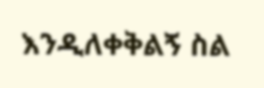እንዲለቀቅልኝ ስል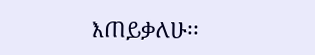እጠይቃለሁ፡፡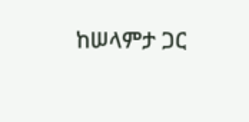ከሠላምታ ጋር